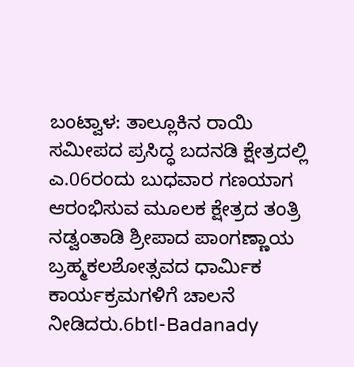ಬಂಟ್ವಾಳ: ತಾಲ್ಲೂಕಿನ ರಾಯಿ ಸಮೀಪದ ಪ್ರಸಿದ್ಧ ಬದನಡಿ ಕ್ಷೇತ್ರದಲ್ಲಿ ಎ.06ರಂದು ಬುಧವಾರ ಗಣಯಾಗ ಆರಂಭಿಸುವ ಮೂಲಕ ಕ್ಷೇತ್ರದ ತಂತ್ರಿ ನಡ್ವಂತಾಡಿ ಶ್ರೀಪಾದ ಪಾಂಗಣ್ಣಾಯ ಬ್ರಹ್ಮಕಲಶೋತ್ಸವದ ಧಾರ್ಮಿಕ ಕಾರ್ಯಕ್ರಮಗಳಿಗೆ ಚಾಲನೆ ನೀಡಿದರು.6btl-Badanady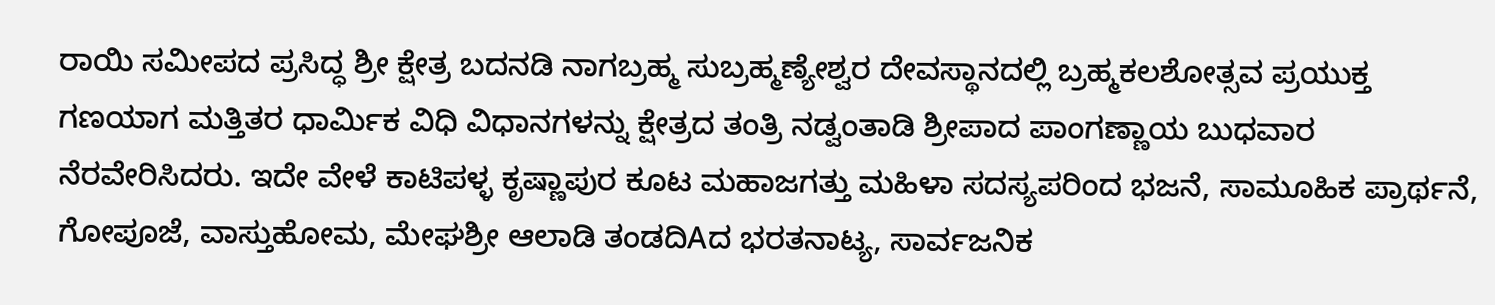ರಾಯಿ ಸಮೀಪದ ಪ್ರಸಿದ್ಧ ಶ್ರೀ ಕ್ಷೇತ್ರ ಬದನಡಿ ನಾಗಬ್ರಹ್ಮ ಸುಬ್ರಹ್ಮಣ್ಯೇಶ್ವರ ದೇವಸ್ಥಾನದಲ್ಲಿ ಬ್ರಹ್ಮಕಲಶೋತ್ಸವ ಪ್ರಯುಕ್ತ ಗಣಯಾಗ ಮತ್ತಿತರ ಧಾರ್ಮಿಕ ವಿಧಿ ವಿಧಾನಗಳನ್ನು ಕ್ಷೇತ್ರದ ತಂತ್ರಿ ನಡ್ವಂತಾಡಿ ಶ್ರೀಪಾದ ಪಾಂಗಣ್ಣಾಯ ಬುಧವಾರ ನೆರವೇರಿಸಿದರು. ಇದೇ ವೇಳೆ ಕಾಟಿಪಳ್ಳ ಕೃಷ್ಣಾಪುರ ಕೂಟ ಮಹಾಜಗತ್ತು ಮಹಿಳಾ ಸದಸ್ಯಪರಿಂದ ಭಜನೆ, ಸಾಮೂಹಿಕ ಪ್ರಾರ್ಥನೆ, ಗೋಪೂಜೆ, ವಾಸ್ತುಹೋಮ, ಮೇಘಶ್ರೀ ಆಲಾಡಿ ತಂಡದಿAದ ಭರತನಾಟ್ಯ, ಸಾರ್ವಜನಿಕ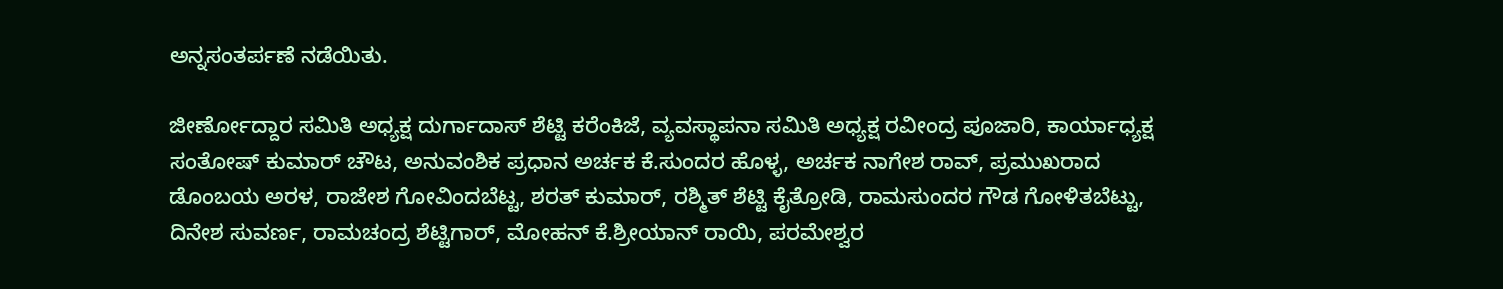ಅನ್ನಸಂತರ್ಪಣೆ ನಡೆಯಿತು.

ಜೀರ್ಣೋದ್ದಾರ ಸಮಿತಿ ಅಧ್ಯಕ್ಷ ದುರ್ಗಾದಾಸ್ ಶೆಟ್ಟಿ ಕರೆಂಕಿಜೆ, ವ್ಯವಸ್ಥಾಪನಾ ಸಮಿತಿ ಅಧ್ಯಕ್ಷ ರವೀಂದ್ರ ಪೂಜಾರಿ, ಕಾರ್ಯಾಧ್ಯಕ್ಷ ಸಂತೋಷ್ ಕುಮಾರ್ ಚೌಟ, ಅನುವಂಶಿಕ ಪ್ರಧಾನ ಅರ್ಚಕ ಕೆ.ಸುಂದರ ಹೊಳ್ಳ, ಅರ್ಚಕ ನಾಗೇಶ ರಾವ್, ಪ್ರಮುಖರಾದ ಡೊಂಬಯ ಅರಳ, ರಾಜೇಶ ಗೋವಿಂದಬೆಟ್ಟ, ಶರತ್ ಕುಮಾರ್, ರಶ್ಮಿತ್ ಶೆಟ್ಟಿ ಕೈತ್ರೋಡಿ, ರಾಮಸುಂದರ ಗೌಡ ಗೋಳಿತಬೆಟ್ಟು, ದಿನೇಶ ಸುವರ್ಣ, ರಾಮಚಂದ್ರ ಶೆಟ್ಟಿಗಾರ್, ಮೋಹನ್ ಕೆ.ಶ್ರೀಯಾನ್ ರಾಯಿ, ಪರಮೇಶ್ವರ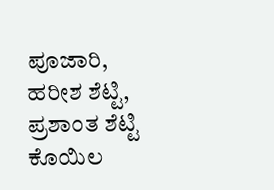ಪೂಜಾರಿ, ಹರೀಶ ಶೆಟ್ಟಿ, ಪ್ರಶಾಂತ ಶೆಟ್ಟಿ ಕೊಯಿಲ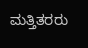ಮತ್ತಿತರರು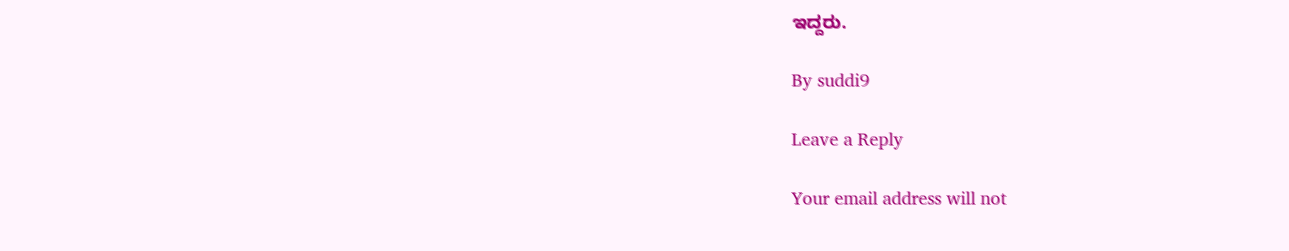ಇದ್ದರು.

By suddi9

Leave a Reply

Your email address will not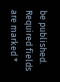be published. Required fields are marked *